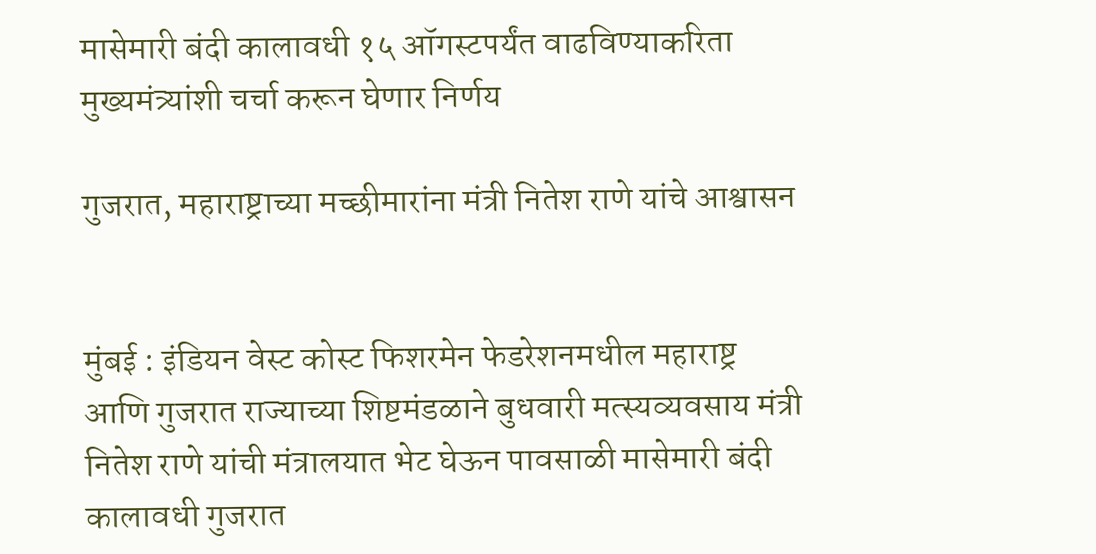मासेमारी बंदी कालावधी १५ ऑगस्टपर्यंत वाढविण्याकरिता मुख्यमंत्र्यांशी चर्चा करून घेणार निर्णय

गुजरात, महाराष्ट्राच्या मच्छीमारांना मंत्री नितेश राणे यांचे आश्वासन


मुंबई : इंडियन वेस्ट कोस्ट फिशरमेन फेडरेशनमधील महाराष्ट्र आणि गुजरात राज्याच्या शिष्टमंडळाने बुधवारी मत्स्यव्यवसाय मंत्री नितेश राणे यांची मंत्रालयात भेट घेऊन पावसाळी मासेमारी बंदी कालावधी गुजरात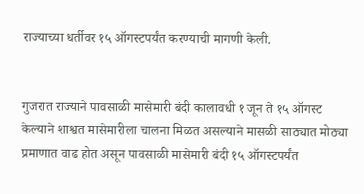राज्याच्या धर्तीवर १५ ऑगस्टपर्यंत करण्याची मागणी केली.


गुजरात राज्याने पावसाळी मासेमारी बंदी कालावधी १ जून ते १५ ऑगस्ट केल्याने शाश्वत मासेमारीला चालना मिळत असल्याने मासळी साठ्यात मोठ्या प्रमाणात वाढ होत असून पावसाळी मासेमारी बंदी १५ ऑगस्टपर्यंत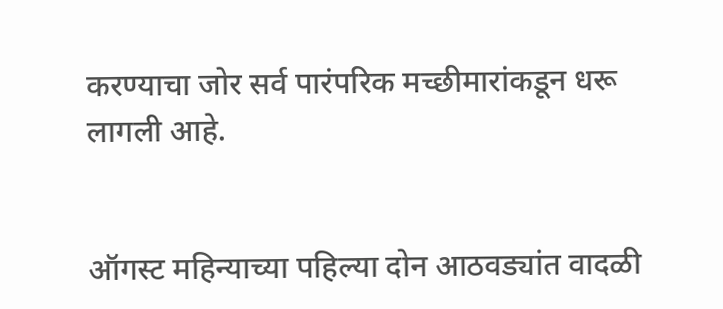करण्याचा जोर सर्व पारंपरिक मच्छीमारांकडून धरू लागली आहे.


ऑगस्ट महिन्याच्या पहिल्या दोन आठवड्यांत वादळी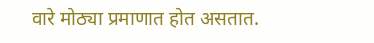वारे मोठ्या प्रमाणात होत असतात.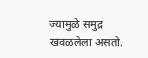ज्यामुळे समुद्र खवळलेला असतो.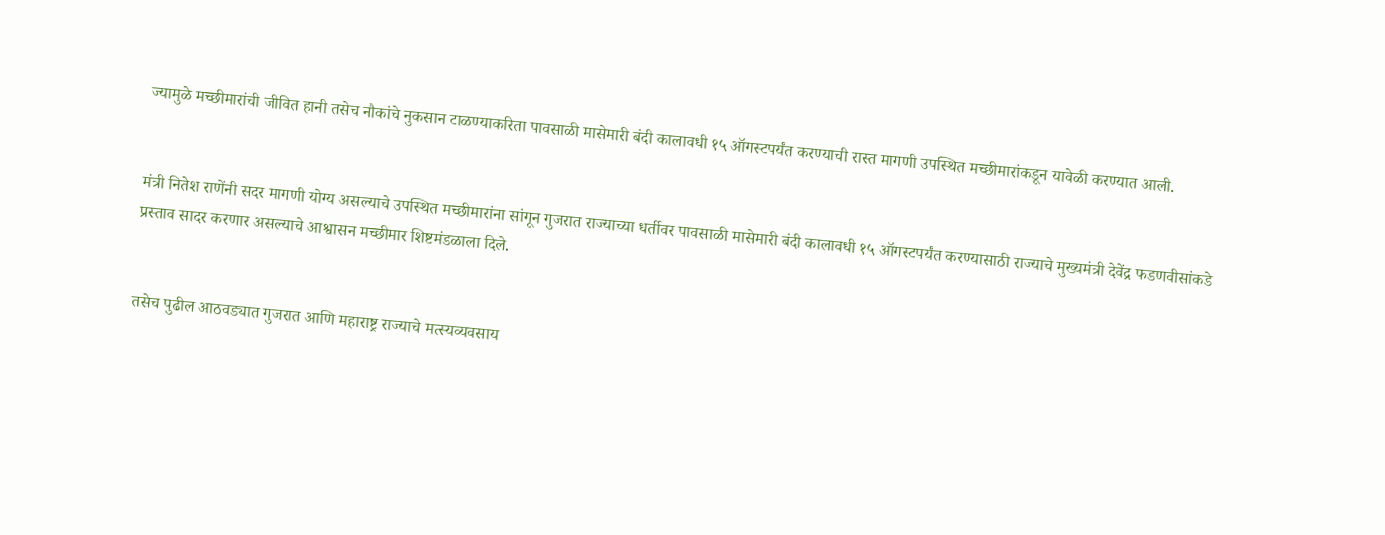ज्यामुळे मच्छीमारांची जीवित हानी तसेच नौकांचे नुकसान टाळण्याकरिता पावसाळी मासेमारी बंदी कालावधी १५ ऑगस्टपर्यंत करण्याची रास्त मागणी उपस्थित मच्छीमारांकडून यावेळी करण्यात आली.


मंत्री नितेश राणेंनी सदर मागणी योग्य असल्याचे उपस्थित मच्छीमारांना सांगून गुजरात राज्याच्या धर्तीवर पावसाळी मासेमारी बंदी कालावधी १५ ऑगस्टपर्यंत करण्यासाठी राज्याचे मुख्यमंत्री देवेंद्र फडणवीसांकडे प्रस्ताव सादर करणार असल्याचे आश्वासन मच्छीमार शिष्टमंडळाला दिले.


तसेच पुढील आठवड्यात गुजरात आणि महाराष्ट्र राज्याचे मत्स्यव्यवसाय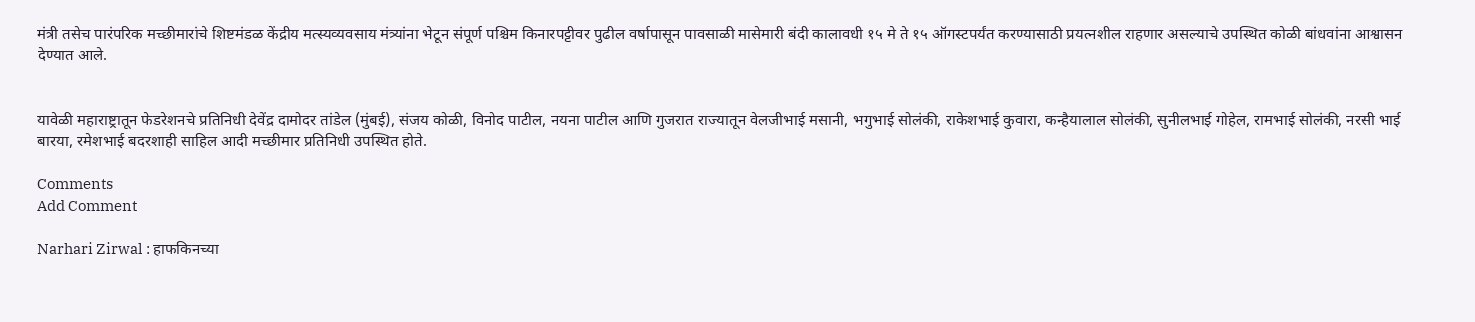मंत्री तसेच पारंपरिक मच्छीमारांचे शिष्टमंडळ केंद्रीय मत्स्यव्यवसाय मंत्र्यांना भेटून संपूर्ण पश्चिम किनारपट्टीवर पुढील वर्षापासून पावसाळी मासेमारी बंदी कालावधी १५ मे ते १५ ऑगस्टपर्यंत करण्यासाठी प्रयत्नशील राहणार असल्याचे उपस्थित कोळी बांधवांना आश्वासन देण्यात आले.


यावेळी महाराष्ट्रातून फेडरेशनचे प्रतिनिधी देवेंद्र दामोदर तांडेल (मुंबई), संजय कोळी, विनोद पाटील, नयना पाटील आणि गुजरात राज्यातून वेलजीभाई मसानी, भगुभाई सोलंकी, राकेशभाई कुवारा, कन्हैयालाल सोलंकी, सुनीलभाई गोहेल, रामभाई सोलंकी, नरसी भाई बारया, रमेशभाई बदरशाही साहिल आदी मच्छीमार प्रतिनिधी उपस्थित होते.

Comments
Add Comment

Narhari Zirwal : हाफकिनच्या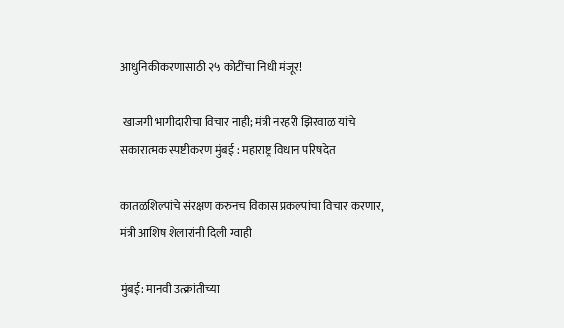आधुनिकीकरणासाठी २५ कोटींचा निधी मंजूर!

 खाजगी भागीदारीचा विचार नाही; मंत्री नरहरी झिरवाळ यांचे सकारात्मक स्पष्टीकरण मुंबई : महाराष्ट्र विधान परिषदेत

कातळशिल्पांचे संरक्षण करुनच विकास प्रकल्पांचा विचार करणार, मंत्री आशिष शेलारांनी दिली ग्वाही

मुंबई: मानवी उत्क्रांतीच्या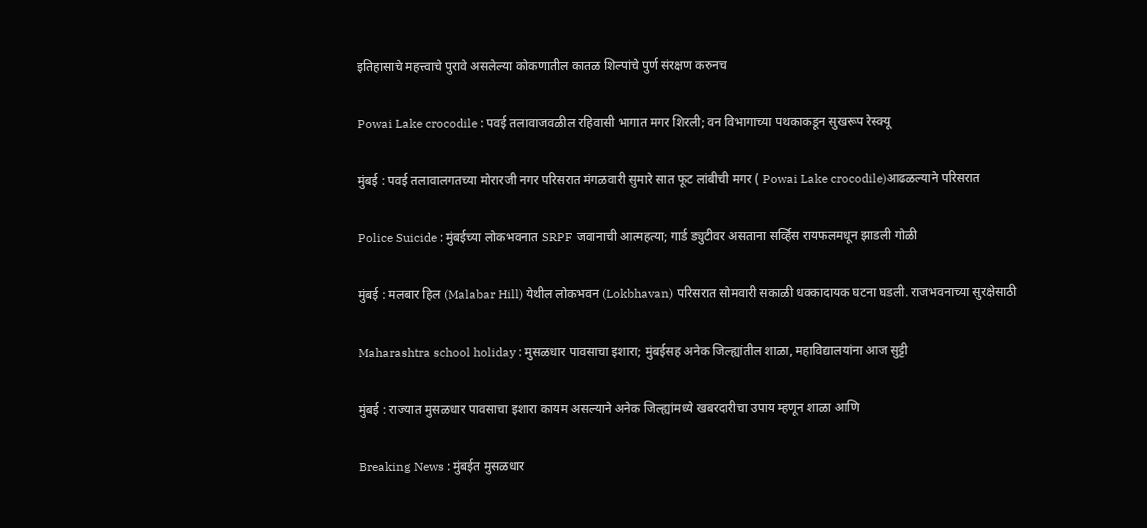इतिहासाचे महत्त्वाचे पुरावे असलेल्या कोकणातील कातळ शिल्पांचे पुर्ण संरक्षण करुनच

Powai Lake crocodile : पवई तलावाजवळील रहिवासी भागात मगर शिरली; वन विभागाच्या पथकाकडून सुखरूप रेस्क्यू

मुंबई : पवई तलावालगतच्या मोरारजी नगर परिसरात मंगळवारी सुमारे सात फूट लांबीची मगर ( Powai Lake crocodile)आढळल्याने परिसरात

Police Suicide : मुंबईच्या लोकभवनात SRPF जवानाची आत्महत्या; गार्ड ड्युटीवर असताना सर्व्हिस रायफलमधून झाडली गोळी

मुंबई : मलबार हिल (Malabar Hill) येथील लोकभवन (Lokbhavan) परिसरात सोमवारी सकाळी धक्कादायक घटना घडली. राजभवनाच्या सुरक्षेसाठी

Maharashtra school holiday : मुसळधार पावसाचा इशारा; मुंबईसह अनेक जिल्ह्यांतील शाळा, महाविद्यालयांना आज सुट्टी

मुंबई : राज्यात मुसळधार पावसाचा इशारा कायम असल्याने अनेक जिल्ह्यांमध्ये खबरदारीचा उपाय म्हणून शाळा आणि

Breaking News : मुंबईत मुसळधार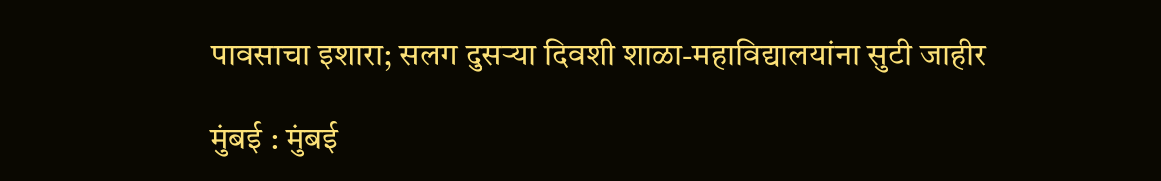पावसाचा इशारा; सलग दुसऱ्या दिवशी शाळा-महाविद्यालयांना सुटी जाहीर

मुंबई : मुंबई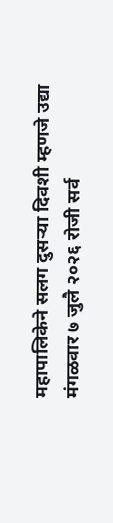महापालिकेने सलग दुसऱ्या दिवशी म्हणजे उद्या मंगळवार ७ जुलै २०२६ रोजी सर्व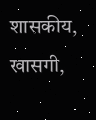शासकीय, खासगी,